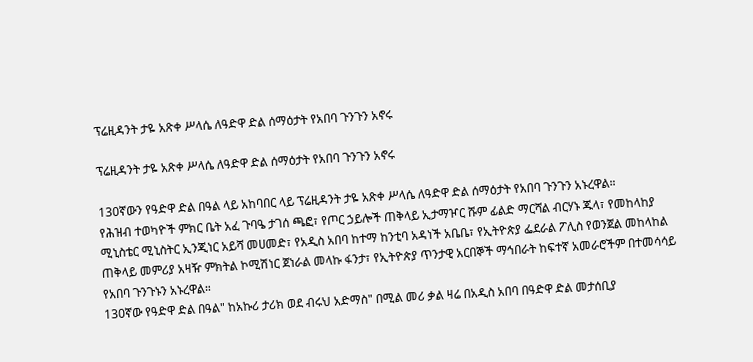ፕሬዚዳንት ታዬ አጽቀ ሥላሴ ለዓድዋ ድል ሰማዕታት የአበባ ጉንጉን አኖሩ

ፕሬዚዳንት ታዬ አጽቀ ሥላሴ ለዓድዋ ድል ሰማዕታት የአበባ ጉንጉን አኖሩ

130ኛውን የዓድዋ ድል በዓል ላይ አከባበር ላይ ፕሬዚዳንት ታዬ አጽቀ ሥላሴ ለዓድዋ ድል ሰማዕታት የአበባ ጉንጉን አኑረዋል።
የሕዝብ ተወካዮች ምክር ቤት አፈ ጉባዔ ታገሰ ጫፎ፣ የጦር ኃይሎች ጠቅላይ ኢታማዦር ሹም ፊልድ ማርሻል ብርሃኑ ጁላ፣ የመከላከያ ሚኒስቴር ሚኒስትር ኢንጂነር አይሻ መሀመድ፣ የአዲስ አበባ ከተማ ከንቲባ አዳነች አቤቤ፣ የኢትዮጵያ ፌደራል ፖሊስ የወንጀል መከላከል ጠቅላይ መምሪያ አዛዥ ምክትል ኮሚሽነር ጀነራል መላኩ ፋንታ፣ የኢትዮጵያ ጥንታዊ አርበኞች ማኅበራት ከፍተኛ አመራሮችም በተመሳሳይ የአበባ ጉንጉኑን አኑረዋል።
130ኛው የዓድዋ ድል በዓል" ከአኩሪ ታሪክ ወደ ብሩህ አድማስ" በሚል መሪ ቃል ዛሬ በአዲስ አበባ በዓድዋ ድል መታሰቢያ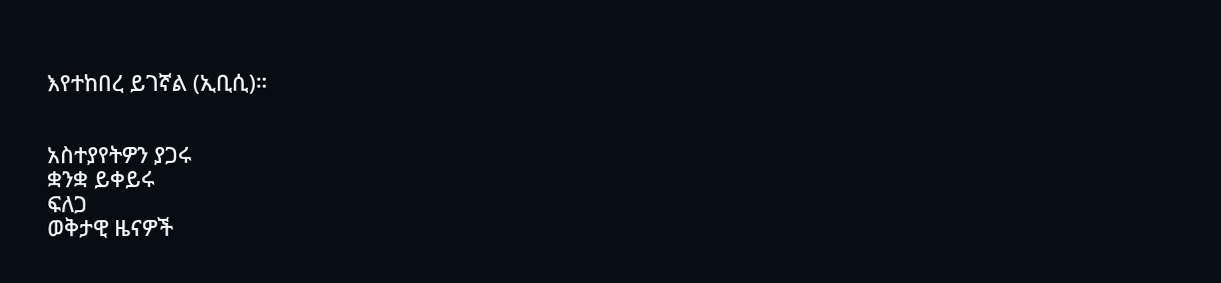እየተከበረ ይገኛል (ኢቢሲ)።


አስተያየትዎን ያጋሩ
ቋንቋ ይቀይሩ
ፍለጋ
ወቅታዊ ዜናዎች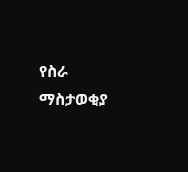የስራ ማስታወቂያ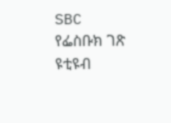SBC
የፌስቡክ ገጽ
ዩቲዩብ